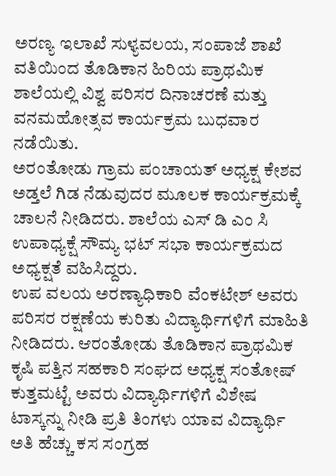ಅರಣ್ಯ ಇಲಾಖೆ ಸುಳ್ಯವಲಯ, ಸಂಪಾಜೆ ಶಾಖೆ ವತಿಯಿಂದ ತೊಡಿಕಾನ ಹಿರಿಯ ಪ್ರಾಥಮಿಕ ಶಾಲೆಯಲ್ಲಿ ವಿಶ್ವ ಪರಿಸರ ದಿನಾಚರಣೆ ಮತ್ತು ವನಮಹೋತ್ಸವ ಕಾರ್ಯಕ್ರಮ ಬುಧವಾರ ನಡೆಯಿತು.
ಅರಂತೋಡು ಗ್ರಾಮ ಪಂಚಾಯತ್ ಅಧ್ಯಕ್ಷ ಕೇಶವ ಅಡ್ತಲೆ ಗಿಡ ನೆಡುವುದರ ಮೂಲಕ ಕಾರ್ಯಕ್ರಮಕ್ಕೆ ಚಾಲನೆ ನೀಡಿದರು. ಶಾಲೆಯ ಎಸ್ ಡಿ ಎಂ ಸಿ ಉಪಾಧ್ಯಕ್ಷೆ ಸೌಮ್ಯ ಭಟ್ ಸಭಾ ಕಾರ್ಯಕ್ರಮದ ಅಧ್ಯಕ್ಷತೆ ವಹಿಸಿದ್ದರು.
ಉಪ ವಲಯ ಅರಣ್ಯಾಧಿಕಾರಿ ವೆಂಕಟೇಶ್ ಅವರು ಪರಿಸರ ರಕ್ಷಣೆಯ ಕುರಿತು ವಿದ್ಯಾರ್ಥಿಗಳಿಗೆ ಮಾಹಿತಿ ನೀಡಿದರು. ಆರಂತೋಡು ತೊಡಿಕಾನ ಪ್ರಾಥಮಿಕ ಕೃಷಿ ಪತ್ತಿನ ಸಹಕಾರಿ ಸಂಘದ ಅಧ್ಯಕ್ಷ ಸಂತೋಷ್ ಕುತ್ತಮಟ್ಟೆ ಅವರು ವಿದ್ಯಾರ್ಥಿಗಳಿಗೆ ವಿಶೇಷ ಟಾಸ್ಕನ್ನು ನೀಡಿ ಪ್ರತಿ ತಿಂಗಳು ಯಾವ ವಿದ್ಯಾರ್ಥಿ ಅತಿ ಹೆಚ್ಚು ಕಸ ಸಂಗ್ರಹ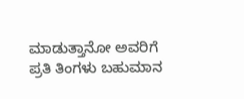ಮಾಡುತ್ತಾನೋ ಅವರಿಗೆ ಪ್ರತಿ ತಿಂಗಳು ಬಹುಮಾನ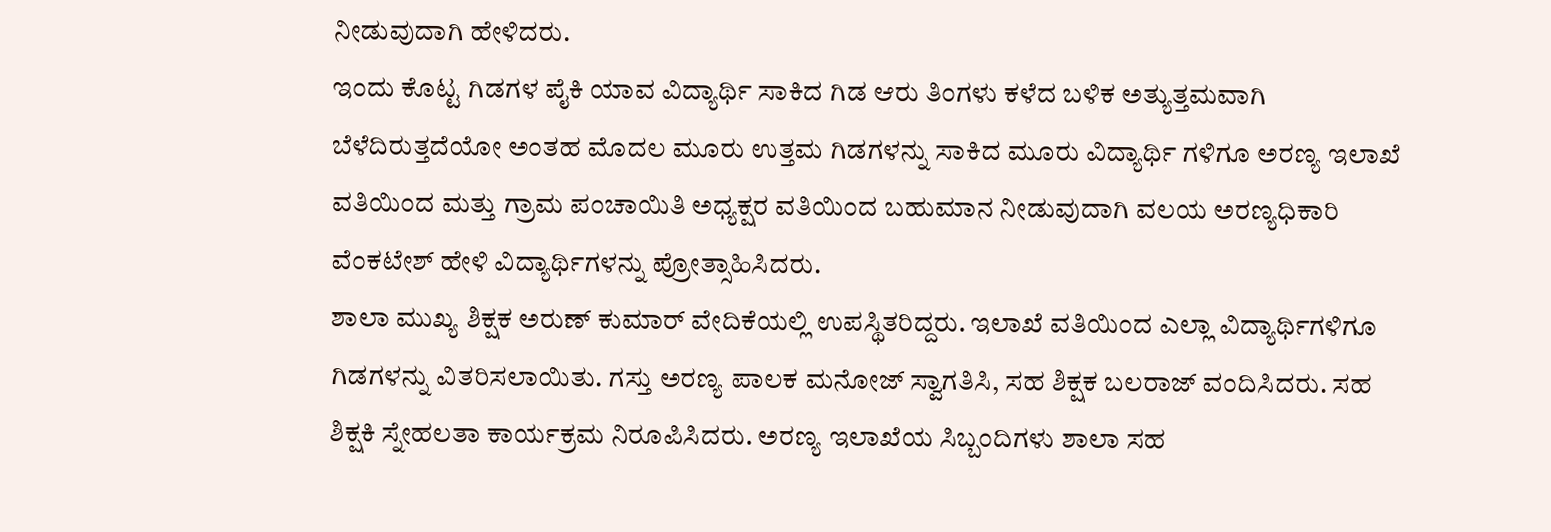ನೀಡುವುದಾಗಿ ಹೇಳಿದರು.
ಇಂದು ಕೊಟ್ಟ ಗಿಡಗಳ ಪೈಕಿ ಯಾವ ವಿದ್ಯಾರ್ಥಿ ಸಾಕಿದ ಗಿಡ ಆರು ತಿಂಗಳು ಕಳೆದ ಬಳಿಕ ಅತ್ಯುತ್ತಮವಾಗಿ ಬೆಳೆದಿರುತ್ತದೆಯೋ ಅಂತಹ ಮೊದಲ ಮೂರು ಉತ್ತಮ ಗಿಡಗಳನ್ನು ಸಾಕಿದ ಮೂರು ವಿದ್ಯಾರ್ಥಿ ಗಳಿಗೂ ಅರಣ್ಯ ಇಲಾಖೆ ವತಿಯಿಂದ ಮತ್ತು ಗ್ರಾಮ ಪಂಚಾಯಿತಿ ಅಧ್ಯಕ್ಷರ ವತಿಯಿಂದ ಬಹುಮಾನ ನೀಡುವುದಾಗಿ ವಲಯ ಅರಣ್ಯಧಿಕಾರಿ ವೆಂಕಟೇಶ್ ಹೇಳಿ ವಿದ್ಯಾರ್ಥಿಗಳನ್ನು ಪ್ರೋತ್ಸಾಹಿಸಿದರು.
ಶಾಲಾ ಮುಖ್ಯ ಶಿಕ್ಷಕ ಅರುಣ್ ಕುಮಾರ್ ವೇದಿಕೆಯಲ್ಲಿ ಉಪಸ್ಥಿತರಿದ್ದರು. ಇಲಾಖೆ ವತಿಯಿಂದ ಎಲ್ಲಾ ವಿದ್ಯಾರ್ಥಿಗಳಿಗೂ ಗಿಡಗಳನ್ನು ವಿತರಿಸಲಾಯಿತು. ಗಸ್ತು ಅರಣ್ಯ ಪಾಲಕ ಮನೋಜ್ ಸ್ವಾಗತಿಸಿ, ಸಹ ಶಿಕ್ಷಕ ಬಲರಾಜ್ ವಂದಿಸಿದರು. ಸಹ ಶಿಕ್ಷಕಿ ಸ್ನೇಹಲತಾ ಕಾರ್ಯಕ್ರಮ ನಿರೂಪಿಸಿದರು. ಅರಣ್ಯ ಇಲಾಖೆಯ ಸಿಬ್ಬಂದಿಗಳು ಶಾಲಾ ಸಹ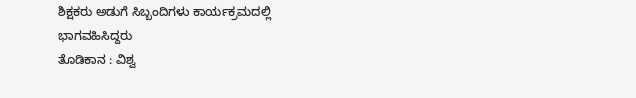ಶಿಕ್ಷಕರು ಅಡುಗೆ ಸಿಬ್ಬಂದಿಗಳು ಕಾರ್ಯಕ್ರಮದಲ್ಲಿ ಭಾಗವಹಿಸಿದ್ದರು
ತೊಡಿಕಾನ : ವಿಶ್ವ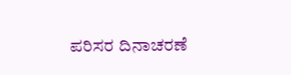ಪರಿಸರ ದಿನಾಚರಣೆ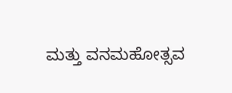ಮತ್ತು ವನಮಹೋತ್ಸವ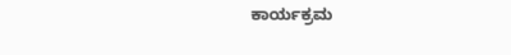ಕಾರ್ಯಕ್ರಮ